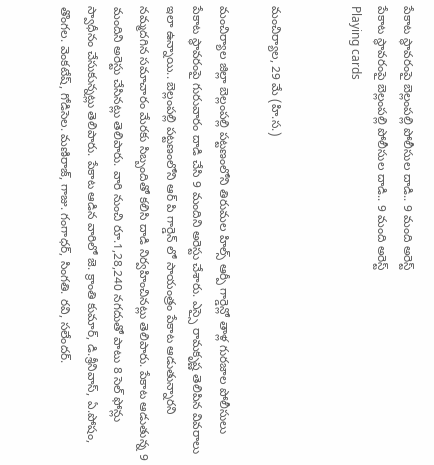పేకాట స్థావరంపై బెల్లంపల్లి పోలీసుల దాడి.. 9 మంది అరెస్ట్
పేకాట స్థావరంపై బెల్లంపల్లి పోలీసుల దాడి.. 9 మంది అరెస్ట్
Playing cards


మంచిర్యాల, 29 మే (హి.స.)

మంచిర్యాల జిల్లా బెల్లంపల్లి పట్టణంలోని తిరుమల హిల్స్ ఆర్పీ గార్డెన్లో తాళ్ల గురజాల పోలీసులు పేకాట స్థావరంపై గురువారం దాడి చేసి 9 మందిని అరెస్టు చేశారు. ఎస్సై రామకృష్ణ తెలిపిన వివరాలు ఇలా ఉన్నాయి.. బెల్లంపల్లి పట్టణంలోని ఆర్ పి గార్డెన్ లో సాయంత్రం పేకాట ఆడుతున్నారని నమ్మదగిన సమాచారం మేరకు సిబ్బందితో కలిసి దాడి నిర్వహించినట్లు తెలిపారు. పేకాట ఆడుతున్న 9 మందిని అరెస్టు చేసినట్లు తెలిపారు. వారి నుంచి రూ.1,28,240 నగదుతో పాటు 8 సెల్ ఫోన్లు స్వాధీనం చేసుకున్నట్లు తెలిపారు. పేకాట ఆడిన వారిలో జె. క్రాంతి కుమార్, డి.శ్రీనివాస్, ఏ.పోషం, తొంగల. వెంకటేష్, గోడిసెల. మణిరాజ్, గాజు. గంగాధర్, సింగతి. రవి, సలేందర్.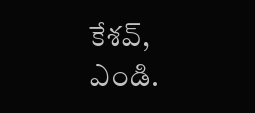కేశవ్, ఎండి.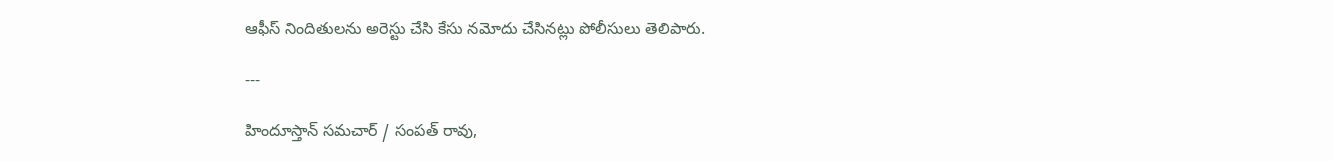ఆఫీస్ నిందితులను అరెస్టు చేసి కేసు నమోదు చేసినట్లు పోలీసులు తెలిపారు.

---

హిందూస్తాన్ సమచార్ / సంపత్ రావు,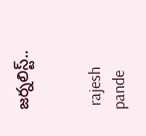జర్నలిస్ట్..


 rajesh pande